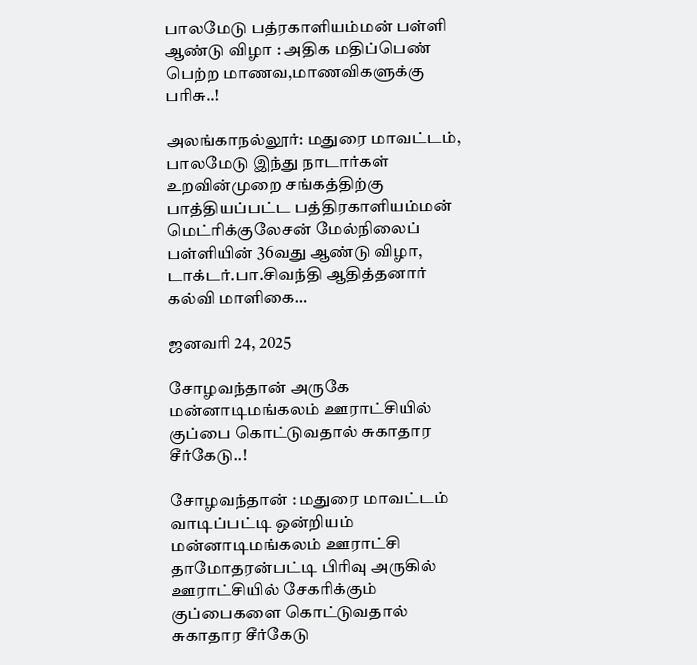பாலமேடு பத்ரகாளியம்மன் பள்ளி ஆண்டு விழா : அதிக மதிப்பெண் பெற்ற மாணவ,மாணவிகளுக்கு பரிசு..!

அலங்காநல்லூர்: மதுரை மாவட்டம், பாலமேடு இந்து நாடார்கள் உறவின்முறை சங்கத்திற்கு பாத்தியப்பட்ட பத்திரகாளியம்மன் மெட்ரிக்குலேசன் மேல்நிலைப் பள்ளியின் 36வது ஆண்டு விழா, டாக்டர்.பா.சிவந்தி ஆதித்தனார் கல்வி மாளிகை…

ஜனவரி 24, 2025

சோழவந்தான் அருகே மன்னாடிமங்கலம் ஊராட்சியில் குப்பை கொட்டுவதால் சுகாதார சீர்கேடு..!

சோழவந்தான் : மதுரை மாவட்டம் வாடிப்பட்டி ஒன்றியம் மன்னாடிமங்கலம் ஊராட்சி தாமோதரன்பட்டி பிரிவு அருகில் ஊராட்சியில் சேகரிக்கும் குப்பைகளை கொட்டுவதால் சுகாதார சீர்கேடு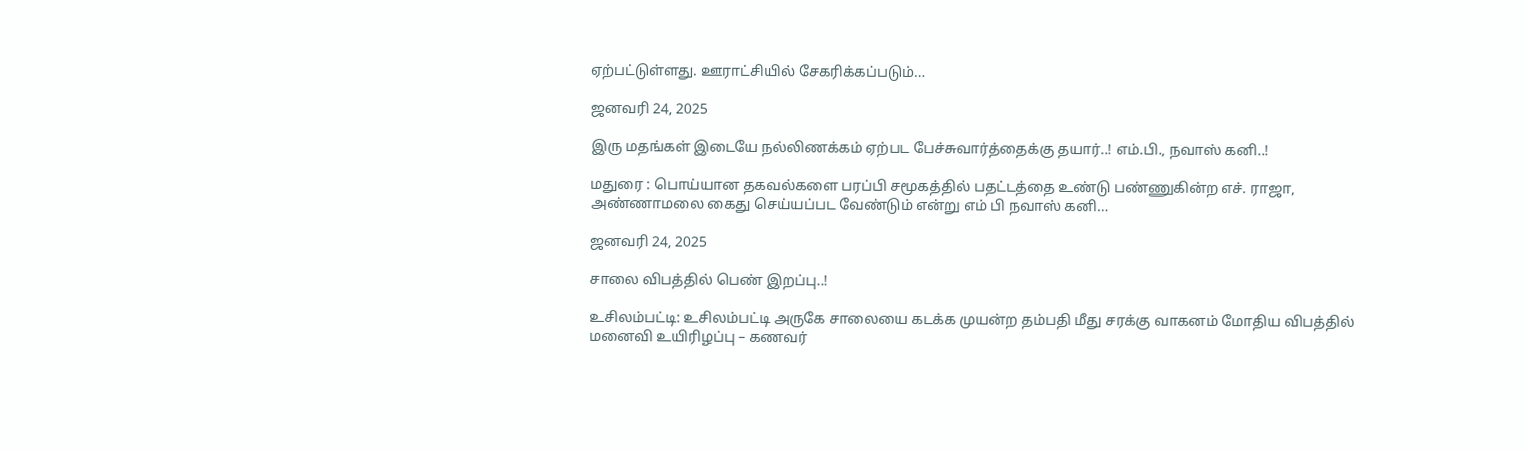ஏற்பட்டுள்ளது. ஊராட்சியில் சேகரிக்கப்படும்…

ஜனவரி 24, 2025

இரு மதங்கள் இடையே நல்லிணக்கம் ஏற்பட பேச்சுவார்த்தைக்கு தயார்..! எம்.பி., நவாஸ் கனி..!

மதுரை : பொய்யான தகவல்களை பரப்பி சமூகத்தில் பதட்டத்தை உண்டு பண்ணுகின்ற எச். ராஜா, அண்ணாமலை கைது செய்யப்பட வேண்டும் என்று எம் பி நவாஸ் கனி…

ஜனவரி 24, 2025

சாலை விபத்தில் பெண் இறப்பு..!

உசிலம்பட்டி: உசிலம்பட்டி அருகே சாலையை கடக்க முயன்ற தம்பதி மீது சரக்கு வாகனம் மோதிய விபத்தில் மனைவி உயிரிழப்பு – கணவர்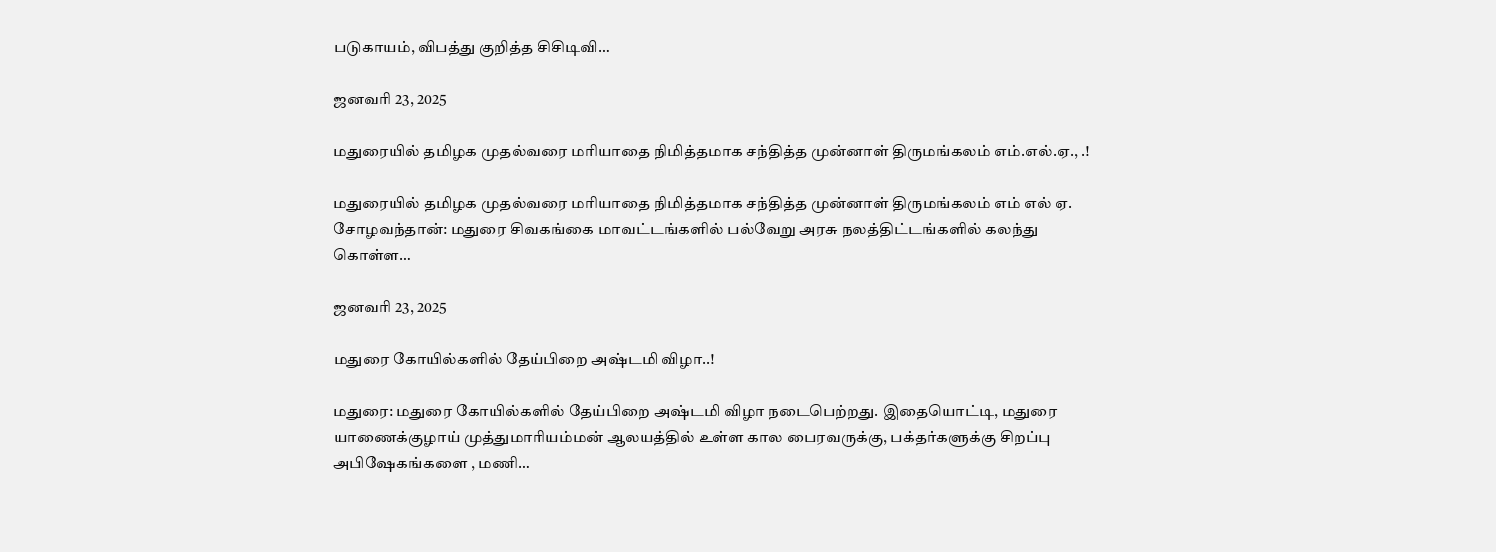படுகாயம், விபத்து குறித்த சிசிடிவி…

ஜனவரி 23, 2025

மதுரையில் தமிழக முதல்வரை மரியாதை நிமித்தமாக சந்தித்த முன்னாள் திருமங்கலம் எம்.எல்.ஏ., .!

மதுரையில் தமிழக முதல்வரை மரியாதை நிமித்தமாக சந்தித்த முன்னாள் திருமங்கலம் எம் எல் ஏ. சோழவந்தான்: மதுரை சிவகங்கை மாவட்டங்களில் பல்வேறு அரசு நலத்திட்டங்களில் கலந்து கொள்ள…

ஜனவரி 23, 2025

மதுரை கோயில்களில் தேய்பிறை அஷ்டமி விழா..!

மதுரை: மதுரை கோயில்களில் தேய்பிறை அஷ்டமி விழா நடைபெற்றது. இதையொட்டி, மதுரை யாணைக்குழாய் முத்துமாரியம்மன் ஆலயத்தில் உள்ள கால பைரவருக்கு, பக்தர்களுக்கு சிறப்பு அபிஷேகங்களை , மணி…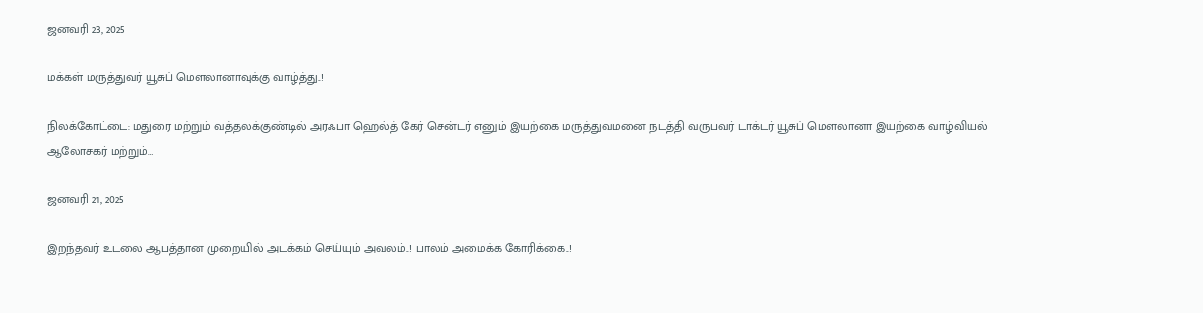ஜனவரி 23, 2025

மக்கள் மருத்துவர் யூசுப் மௌலானாவுக்கு வாழ்த்து..!

நிலக்கோட்டை: மதுரை மற்றும் வத்தலக்குண்டில் அரஃபா ஹெல்த் கேர் சென்டர் எனும் இயற்கை மருத்துவமனை நடத்தி வருபவர் டாக்டர் யூசுப் மௌலானா இயற்கை வாழ்வியல் ஆலோசகர் மற்றும்…

ஜனவரி 21, 2025

இறந்தவர் உடலை ஆபத்தான முறையில் அடக்கம் செய்யும் அவலம்..! பாலம் அமைக்க கோரிக்கை..!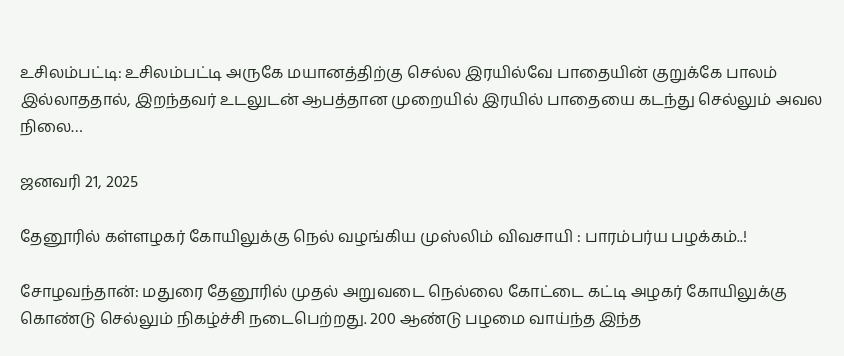உசிலம்பட்டி: உசிலம்பட்டி அருகே மயானத்திற்கு செல்ல இரயில்வே பாதையின் குறுக்கே பாலம் இல்லாததால், இறந்தவர் உடலுடன் ஆபத்தான முறையில் இரயில் பாதையை கடந்து செல்லும் அவல நிலை…

ஜனவரி 21, 2025

தேனூரில் கள்ளழகர் கோயிலுக்கு நெல் வழங்கிய முஸ்லிம் விவசாயி : பாரம்பர்ய பழக்கம்..!

சோழவந்தான்: மதுரை தேனூரில் முதல் அறுவடை நெல்லை கோட்டை கட்டி அழகர் கோயிலுக்கு கொண்டு செல்லும் நிகழ்ச்சி நடைபெற்றது. 200 ஆண்டு பழமை வாய்ந்த இந்த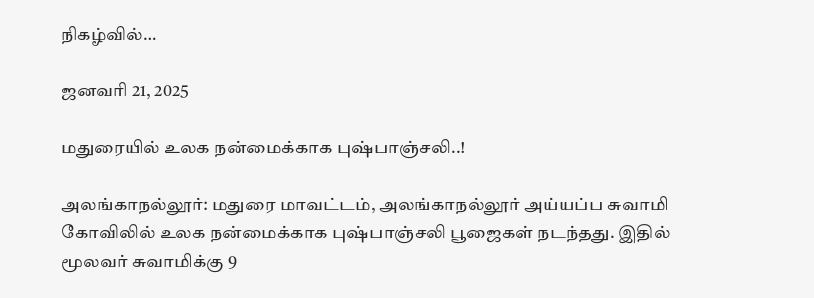நிகழ்வில்…

ஜனவரி 21, 2025

மதுரையில் உலக நன்மைக்காக புஷ்பாஞ்சலி..!

அலங்காநல்லூர்: மதுரை மாவட்டம், அலங்காநல்லூர் அய்யப்ப சுவாமி கோவிலில் உலக நன்மைக்காக புஷ்பாஞ்சலி பூஜைகள் நடந்தது. இதில் மூலவர் சுவாமிக்கு 9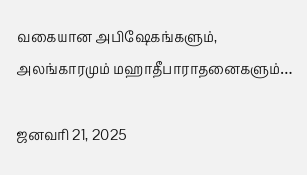வகையான அபிஷேகங்களும், அலங்காரமும் மஹாதீபாராதனைகளும்…

ஜனவரி 21, 2025